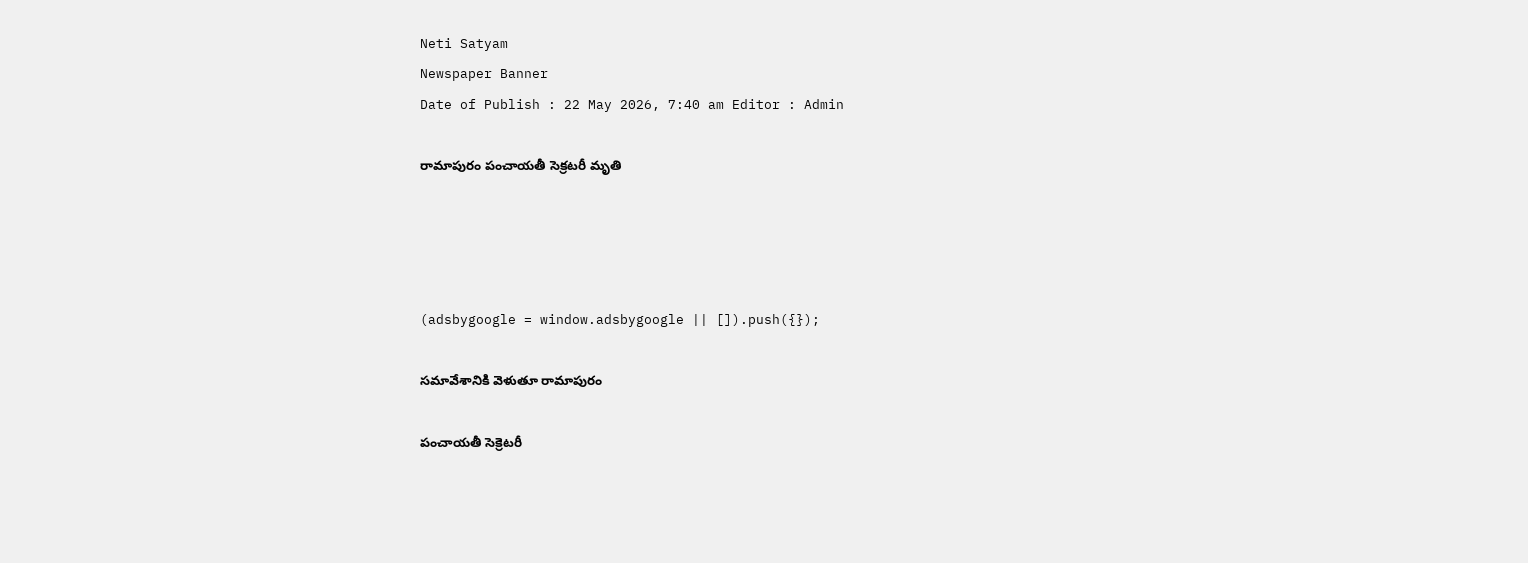Neti Satyam
Newspaper Banner
Date of Publish : 22 May 2026, 7:40 am Editor : Admin

రామాపురం పంచాయతీ సెక్రటరీ మృతి




(adsbygoogle = window.adsbygoogle || []).push({});

సమావేశానికి వెళుతూ రామాపురం

పంచాయతీ సెక్రెటరీ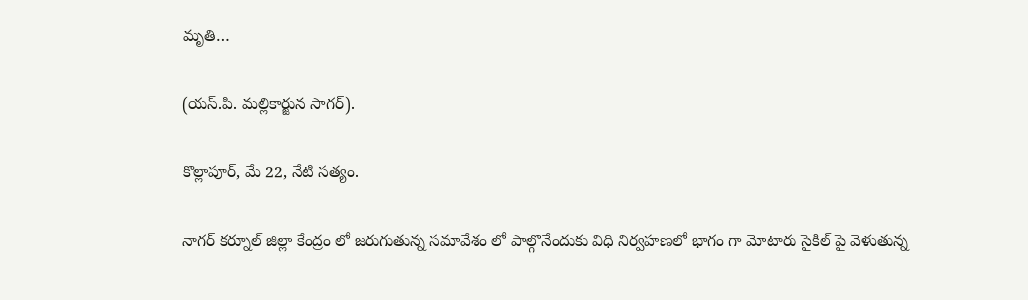మృతి…

(యస్.పి. మల్లికార్జున సాగర్).

కొల్లాపూర్, మే 22, నేటి సత్యం.

నాగర్ కర్నూల్ జిల్లా కేంద్రం లో జరుగుతున్న సమావేశం లో పాల్గొనేందుకు విధి నిర్వహణలో భాగం గా మోటారు సైకిల్ పై వెళుతున్న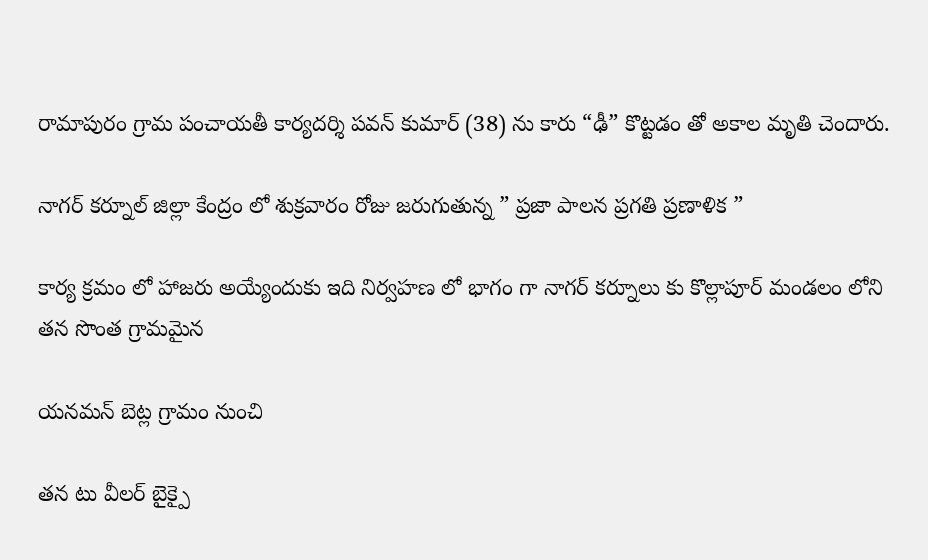రామాపురం గ్రామ పంచాయతీ కార్యదర్శి పవన్ కుమార్ (38) ను కారు “ఢీ” కొట్టడం తో అకాల మృతి చెందారు.

నాగర్ కర్నూల్ జిల్లా కేంద్రం లో శుక్రవారం రోజు జరుగుతున్న ” ప్రజా పాలన ప్రగతి ప్రణాళిక ”

కార్య క్రమం లో హాజరు అయ్యేందుకు ఇది నిర్వహణ లో భాగం గా నాగర్ కర్నూలు కు కొల్లాపూర్ మండలం లోని తన సొంత గ్రామమైన

యనమన్ బెట్ల గ్రామం నుంచి

తన టు వీలర్ బైక్పై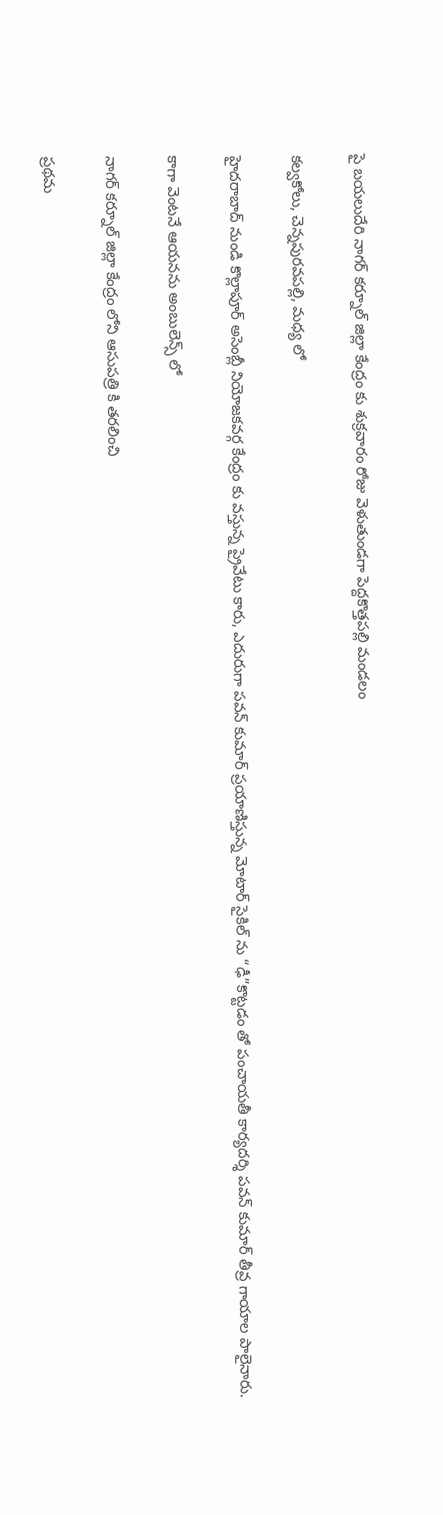పై బయలుదేరి నాగర్ కర్నూల్ జిల్లా కేంద్రం కు శుక్రవారం రోజు వెళుతుండగా పెద్దకొత్తపల్లి మండలం

కల్వకోలు, చెన్నపురవపల్లి, మధ్య లో

హైదరాబాద్ నుండి కొల్లాపూర్ అసెంబ్లీ నియోజకవర్గ కేంద్రం కు వస్తున్న ప్రైవేటు కారు, ఎదురుగా పవన్ కుమార్ ప్రయాణిస్తున్న మోటార్ సైకిల్ ను “ఢీ”కొట్టడం తో పంచాయతీ కార్యదర్శి పవన్ కుమార్ తీవ్ర గాయాల పాలైనారు.

కాగా వెంటనే ఆయనను అంబులెన్స్ లో

నాగర్ కర్నూల్ జిల్లా కేంద్రం లోని ఆసుపత్రి కి తరలించి

ప్రథమ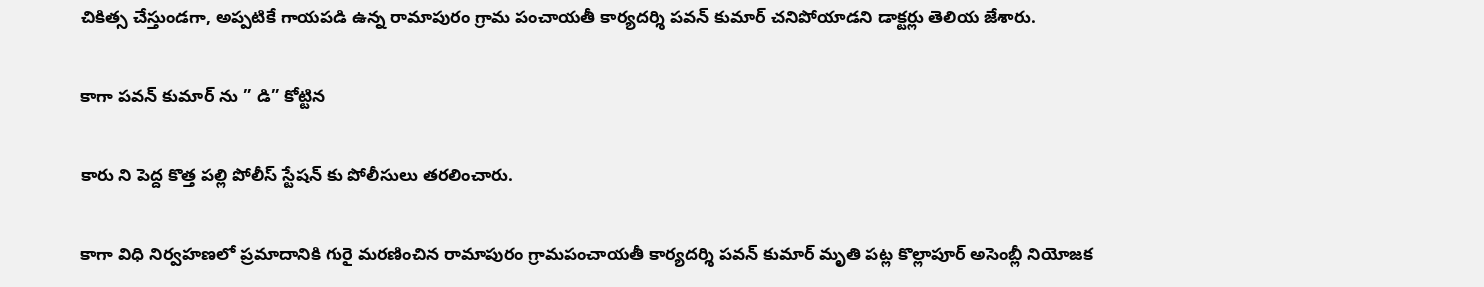చికిత్స చేస్తుండగా, అప్పటికే గాయపడి ఉన్న రామాపురం గ్రామ పంచాయతీ కార్యదర్శి పవన్ కుమార్ చనిపోయాడని డాక్టర్లు తెలియ జేశారు.

కాగా పవన్ కుమార్ ను ” డి” కోట్టిన

కారు ని పెద్ద కొత్త పల్లి పోలీస్ స్టేషన్ కు పోలీసులు తరలించారు.

కాగా విధి నిర్వహణలో ప్రమాదానికి గురై మరణించిన రామాపురం గ్రామపంచాయతీ కార్యదర్శి పవన్ కుమార్ మృతి పట్ల కొల్లాపూర్ అసెంబ్లీ నియోజక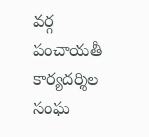వర్గ పంచాయతీ కార్యదర్శిల సంఘ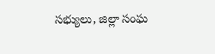సభ్యులు, జిల్లా సంఘ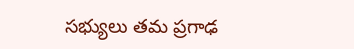సభ్యులు తమ ప్రగాఢ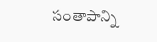సంతాపాన్ని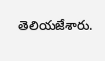తెలియజేశారు.